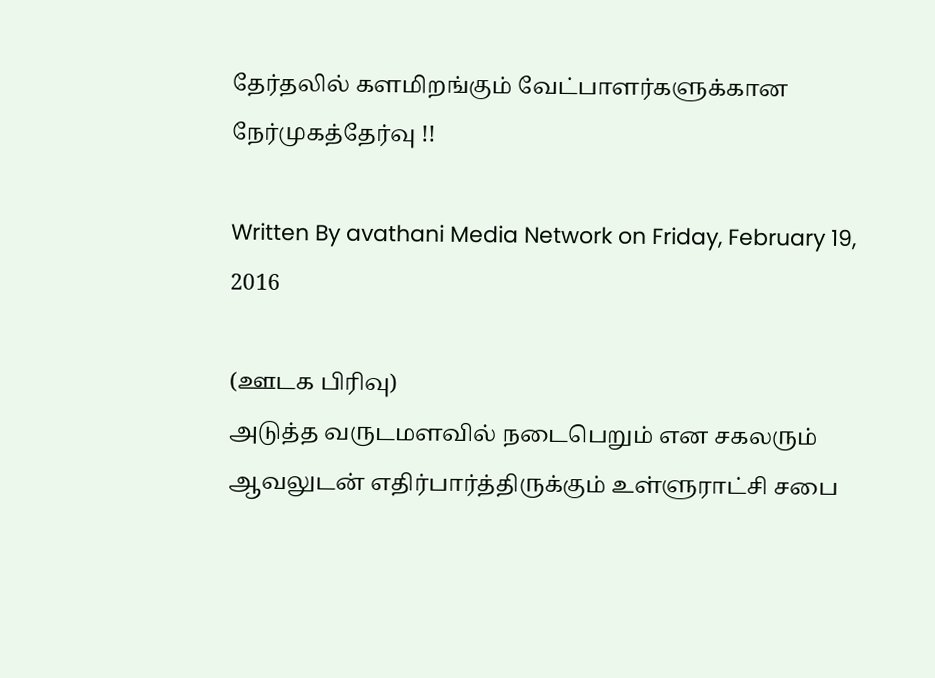தேர்தலில் களமிறங்கும் வேட்பாளர்களுக்கான நேர்முகத்தேர்வு !!

Written By avathani Media Network on Friday, February 19, 2016

(ஊடக பிரிவு)
அடுத்த வருடமளவில் நடைபெறும் என சகலரும் ஆவலுடன் எதிர்பார்த்திருக்கும் உள்ளுராட்சி சபை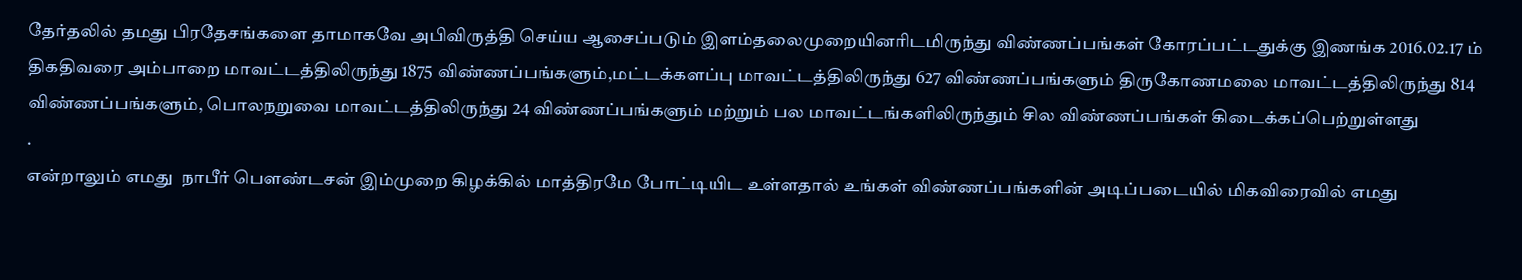தேர்தலில் தமது பிரதேசங்களை தாமாகவே அபிவிருத்தி செய்ய ஆசைப்படும் இளம்தலைமுறையினரிடமிருந்து விண்ணப்பங்கள் கோரப்பட்டதுக்கு இணங்க 2016.02.17 ம் திகதிவரை அம்பாறை மாவட்டத்திலிருந்து 1875 விண்ணப்பங்களும்,மட்டக்களப்பு மாவட்டத்திலிருந்து 627 விண்ணப்பங்களும் திருகோணமலை மாவட்டத்திலிருந்து 814 விண்ணப்பங்களும், பொலநறுவை மாவட்டத்திலிருந்து 24 விண்ணப்பங்களும் மற்றும் பல மாவட்டங்களிலிருந்தும் சில விண்ணப்பங்கள் கிடைக்கப்பெற்றுள்ளது
.
என்றாலும் எமது  நாபீர் பௌண்டசன் இம்முறை கிழக்கில் மாத்திரமே போட்டியிட உள்ளதால் உங்கள் விண்ணப்பங்களின் அடிப்படையில் மிகவிரைவில் எமது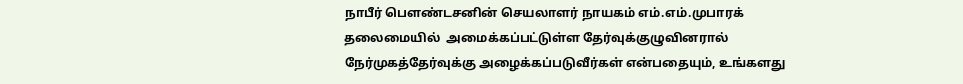நாபீர் பௌண்டசனின் செயலாளர் நாயகம் எம்.எம்.முபாரக் தலைமையில்  அமைக்கப்பட்டுள்ள தேர்வுக்குழுவினரால் நேர்முகத்தேர்வுக்கு அழைக்கப்படுவீர்கள் என்பதையும், உங்களது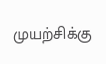முயற்சிக்கு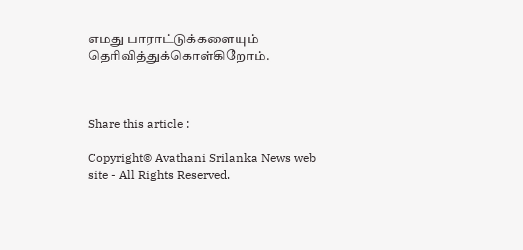எமது பாராட்டுக்களையும் தெரிவித்துக்கொள்கிறோம்.



Share this article :

Copyright© Avathani Srilanka News web site - All Rights Reserved.